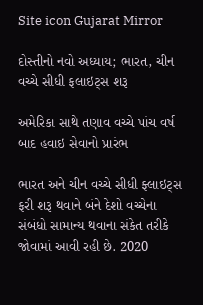Site icon Gujarat Mirror

દોસ્તીનો નવો અધ્યાય; ભારત, ચીન વચ્ચે સીધી ફલાઇટ્સ શરૂ

અમેરિકા સાથે તણાવ વચ્ચે પાંચ વર્ષ બાદ હવાઇ સેવાનો પ્રારંભ

ભારત અને ચીન વચ્ચે સીધી ફ્લાઇટ્સ ફરી શરૂ થવાને બંને દેશો વચ્ચેના સંબંધો સામાન્ય થવાના સંકેત તરીકે જોવામાં આવી રહી છે. 2020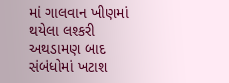માં ગાલવાન ખીણમાં થયેલા લશ્કરી અથડામણ બાદ સંબંધોમાં ખટાશ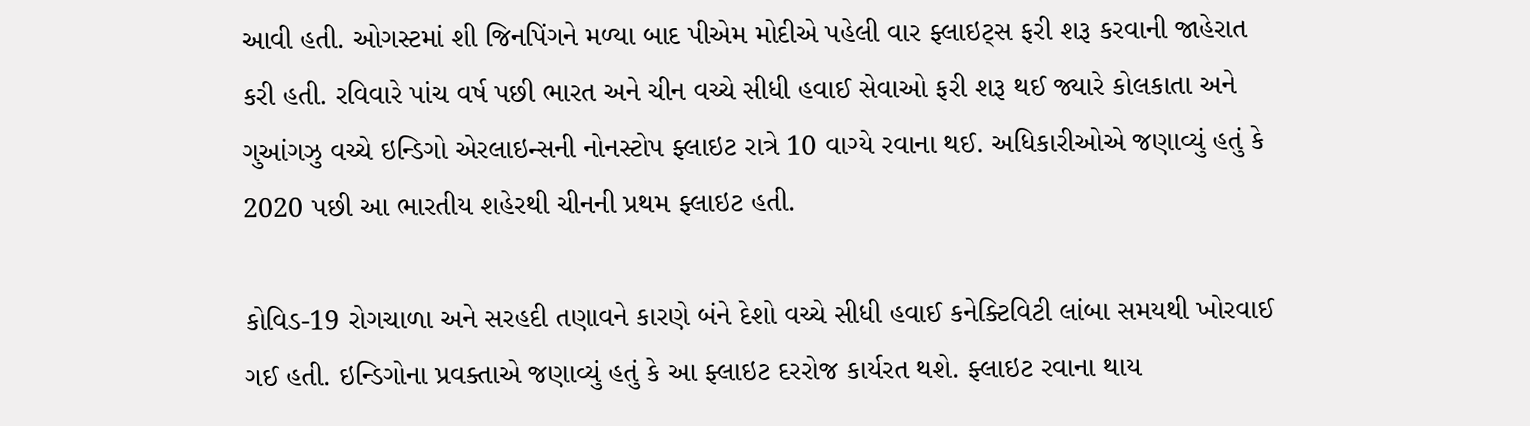આવી હતી. ઓગસ્ટમાં શી જિનપિંગને મળ્યા બાદ પીએમ મોદીએ પહેલી વાર ફ્લાઇટ્સ ફરી શરૂ કરવાની જાહેરાત કરી હતી. રવિવારે પાંચ વર્ષ પછી ભારત અને ચીન વચ્ચે સીધી હવાઈ સેવાઓ ફરી શરૂ થઈ જ્યારે કોલકાતા અને ગુઆંગઝુ વચ્ચે ઇન્ડિગો એરલાઇન્સની નોનસ્ટોપ ફ્લાઇટ રાત્રે 10 વાગ્યે રવાના થઈ. અધિકારીઓએ જણાવ્યું હતું કે 2020 પછી આ ભારતીય શહેરથી ચીનની પ્રથમ ફ્લાઇટ હતી.

કોવિડ-19 રોગચાળા અને સરહદી તણાવને કારણે બંને દેશો વચ્ચે સીધી હવાઈ કનેક્ટિવિટી લાંબા સમયથી ખોરવાઈ ગઈ હતી. ઇન્ડિગોના પ્રવક્તાએ જણાવ્યું હતું કે આ ફ્લાઇટ દરરોજ કાર્યરત થશે. ફ્લાઇટ રવાના થાય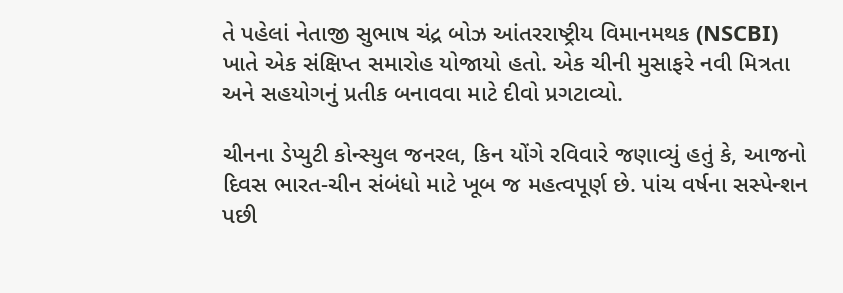તે પહેલાં નેતાજી સુભાષ ચંદ્ર બોઝ આંતરરાષ્ટ્રીય વિમાનમથક (NSCBI) ખાતે એક સંક્ષિપ્ત સમારોહ યોજાયો હતો. એક ચીની મુસાફરે નવી મિત્રતા અને સહયોગનું પ્રતીક બનાવવા માટે દીવો પ્રગટાવ્યો.

ચીનના ડેપ્યુટી કોન્સ્યુલ જનરલ, કિન યોંગે રવિવારે જણાવ્યું હતું કે, આજનો દિવસ ભારત-ચીન સંબંધો માટે ખૂબ જ મહત્વપૂર્ણ છે. પાંચ વર્ષના સસ્પેન્શન પછી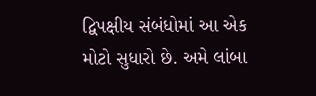દ્વિપક્ષીય સંબંધોમાં આ એક મોટો સુધારો છે. અમે લાંબા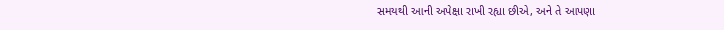સમયથી આની અપેક્ષા રાખી રહ્યા છીએ, અને તે આપણા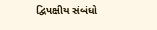દ્વિપક્ષીય સંબંધો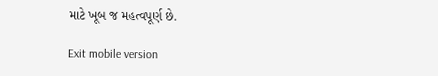માટે ખૂબ જ મહત્વપૂર્ણ છે.

Exit mobile version